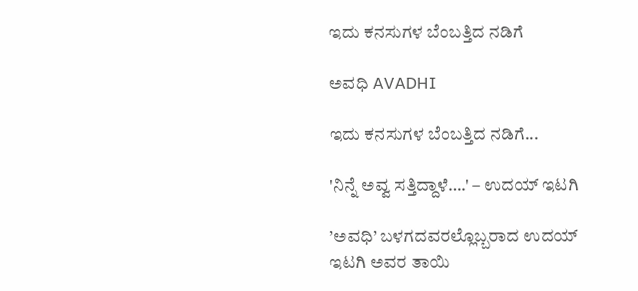ಇದು ಕನಸುಗಳ ಬೆಂಬತ್ತಿದ ನಡಿಗೆ‍

ಅವಧಿ AVADHI

ಇದು ಕನಸುಗಳ ಬೆಂಬತ್ತಿದ ನಡಿಗೆ...

'ನಿನ್ನೆ ಅವ್ವ ಸತ್ತಿದ್ದಾಳೆ….' – ಉದಯ್ ಇಟಗಿ

’ಅವಧಿ’ ಬಳಗದವರಲ್ಲೊಬ್ಬರಾದ ಉದಯ್ ಇಟಗಿ ಅವರ ತಾಯಿ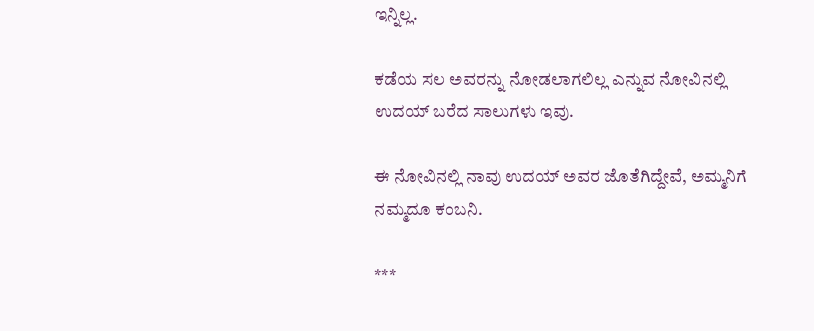ಇನ್ನಿಲ್ಲ.

ಕಡೆಯ ಸಲ ಅವರನ್ನು ನೋಡಲಾಗಲಿಲ್ಲ ಎನ್ನುವ ನೋವಿನಲ್ಲಿ ಉದಯ್ ಬರೆದ ಸಾಲುಗಳು ಇವು.

ಈ ನೋವಿನಲ್ಲಿ ನಾವು ಉದಯ್ ಅವರ ಜೊತೆಗಿದ್ದೇವೆ, ಅಮ್ಮನಿಗೆ ನಮ್ಮದೂ ಕಂಬನಿ.

***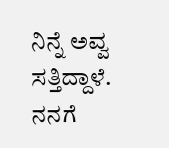ನಿನ್ನೆ ಅವ್ವ ಸತ್ತಿದ್ದಾಳೆ. ನನಗೆ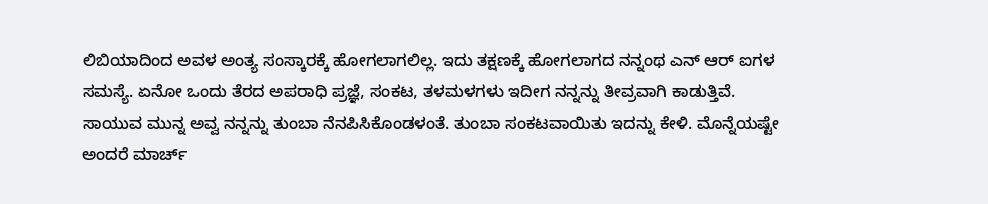ಲಿಬಿಯಾದಿಂದ ಅವಳ ಅಂತ್ಯ ಸಂಸ್ಕಾರಕ್ಕೆ ಹೋಗಲಾಗಲಿಲ್ಲ. ಇದು ತಕ್ಷಣಕ್ಕೆ ಹೋಗಲಾಗದ ನನ್ನಂಥ ಎನ್ ಆರ್ ಐಗಳ ಸಮಸ್ಯೆ. ಏನೋ ಒಂದು ತೆರದ ಅಪರಾಧಿ ಪ್ರಜ್ಞೆ, ಸಂಕಟ, ತಳಮಳಗಳು ಇದೀಗ ನನ್ನನ್ನು ತೀವ್ರವಾಗಿ ಕಾಡುತ್ತಿವೆ. ಸಾಯುವ ಮುನ್ನ ಅವ್ವ ನನ್ನನ್ನು ತುಂಬಾ ನೆನಪಿಸಿಕೊಂಡಳಂತೆ. ತುಂಬಾ ಸಂಕಟವಾಯಿತು ಇದನ್ನು ಕೇಳಿ. ಮೊನ್ನೆಯಷ್ಟೇ ಅಂದರೆ ಮಾರ್ಚ್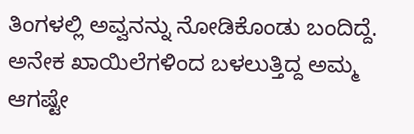ತಿಂಗಳಲ್ಲಿ ಅವ್ವನನ್ನು ನೋಡಿಕೊಂಡು ಬಂದಿದ್ದೆ. ಅನೇಕ ಖಾಯಿಲೆಗಳಿಂದ ಬಳಲುತ್ತಿದ್ದ ಅಮ್ಮ ಆಗಷ್ಟೇ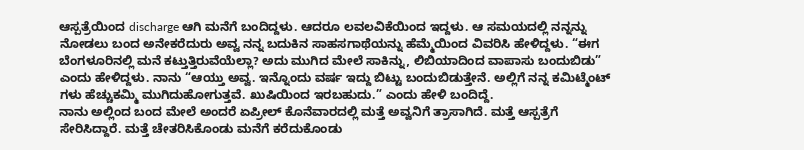ಆಸ್ಪತ್ರೆಯಿಂದ discharge ಆಗಿ ಮನೆಗೆ ಬಂದಿದ್ದಳು. ಆದರೂ ಲವಲವಿಕೆಯಿಂದ ಇದ್ದಳು. ಆ ಸಮಯದಲ್ಲಿ ನನ್ನನ್ನು ನೋಡಲು ಬಂದ ಅನೇಕರೆದುರು ಅವ್ವ ನನ್ನ ಬದುಕಿನ ಸಾಹಸಗಾಥೆಯನ್ನು ಹೆಮ್ಮೆಯಿಂದ ವಿವರಿಸಿ ಹೇಳಿದ್ದಳು. “ಈಗ ಬೆಂಗಳೂರಿನಲ್ಲಿ ಮನೆ ಕಟ್ತುತ್ತಿರುವೆಯೆಲ್ಲಾ? ಅದು ಮುಗಿದ ಮೇಲೆ ಸಾಕಿನ್ನು, ಲಿಬಿಯಾದಿಂದ ವಾಪಾಸು ಬಂದುಬಿಡು” ಎಂದು ಹೇಳಿದ್ದಳು. ನಾನು “ಆಯ್ತು ಅವ್ವ. ಇನ್ನೊಂದು ವರ್ಷ ಇದ್ದು ಬಿಟ್ಟು ಬಂದುಬಿಡುತ್ತೇನೆ. ಅಲ್ಲಿಗೆ ನನ್ನ ಕಮಿಟ್ಮೆಂಟ್ ಗಳು ಹೆಚ್ಚುಕಮ್ಮಿ ಮುಗಿದುಹೋಗುತ್ತವೆ. ಖುಷಿಯಿಂದ ಇರಬಹುದು.” ಎಂದು ಹೇಳಿ ಬಂದಿದ್ದೆ.
ನಾನು ಅಲ್ಲಿಂದ ಬಂದ ಮೇಲೆ ಅಂದರೆ ಏಪ್ರೀಲ್ ಕೊನೆವಾರದಲ್ಲಿ ಮತ್ತೆ ಅವ್ವನಿಗೆ ತ್ರಾಸಾಗಿದೆ. ಮತ್ತೆ ಆಸ್ಪತ್ರೆಗೆ ಸೇರಿಸಿದ್ದಾರೆ. ಮತ್ತೆ ಚೇತರಿಸಿಕೊಂಡು ಮನೆಗೆ ಕರೆದುಕೊಂಡು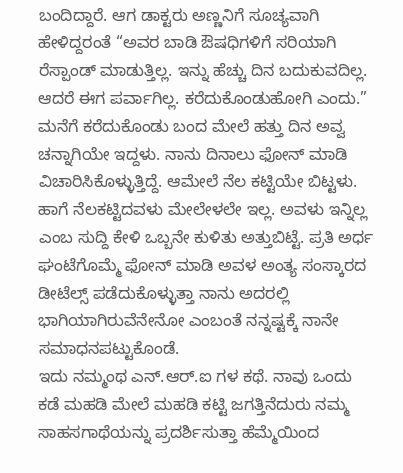ಬಂದಿದ್ದಾರೆ. ಆಗ ಡಾಕ್ಟರು ಅಣ್ಣನಿಗೆ ಸೂಚ್ಯವಾಗಿ ಹೇಳಿದ್ದರಂತೆ “ಅವರ ಬಾಡಿ ಔಷಧಿಗಳಿಗೆ ಸರಿಯಾಗಿ ರೆಸ್ಪಾಂಡ್ ಮಾಡುತ್ತಿಲ್ಲ. ಇನ್ನು ಹೆಚ್ಚು ದಿನ ಬದುಕುವದಿಲ್ಲ. ಆದರೆ ಈಗ ಪರ್ವಾಗಿಲ್ಲ. ಕರೆದುಕೊಂಡುಹೋಗಿ ಎಂದು.” ಮನೆಗೆ ಕರೆದುಕೊಂಡು ಬಂದ ಮೇಲೆ ಹತ್ತು ದಿನ ಅವ್ವ ಚನ್ನಾಗಿಯೇ ಇದ್ದಳು. ನಾನು ದಿನಾಲು ಫೋನ್ ಮಾಡಿ ವಿಚಾರಿಸಿಕೊಳ್ಳುತ್ತಿದ್ದೆ. ಆಮೇಲೆ ನೆಲ ಕಟ್ಟಿಯೇ ಬಿಟ್ಟಳು. ಹಾಗೆ ನೆಲಕಟ್ಟಿದವಳು ಮೇಲೇಳಲೇ ಇಲ್ಲ. ಅವಳು ಇನ್ನಿಲ್ಲ ಎಂಬ ಸುದ್ದಿ ಕೇಳಿ ಒಬ್ಬನೇ ಕುಳಿತು ಅತ್ತುಬಿಟ್ಟೆ. ಪ್ರತಿ ಅರ್ಧ ಘಂಟೆಗೊಮ್ಮೆ ಫೋನ್ ಮಾಡಿ ಅವಳ ಅಂತ್ಯ ಸಂಸ್ಕಾರದ ಡೀಟೆಲ್ಸ್ ಪಡೆದುಕೊಳ್ಳುತ್ತಾ ನಾನು ಅದರಲ್ಲಿ ಭಾಗಿಯಾಗಿರುವೆನೇನೋ ಎಂಬಂತೆ ನನ್ನಷ್ಟಕ್ಕೆ ನಾನೇ ಸಮಾಧನಪಟ್ಟುಕೊಂಡೆ.
ಇದು ನಮ್ಮಂಥ ಎನ್.ಆರ್.ಐ ಗಳ ಕಥೆ. ನಾವು ಒಂದು ಕಡೆ ಮಹಡಿ ಮೇಲೆ ಮಹಡಿ ಕಟ್ಟಿ ಜಗತ್ತಿನೆದುರು ನಮ್ಮ ಸಾಹಸಗಾಥೆಯನ್ನು ಪ್ರದರ್ಶಿಸುತ್ತಾ ಹೆಮ್ಮೆಯಿಂದ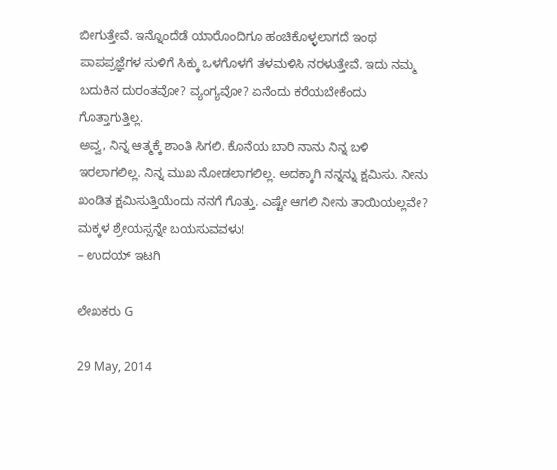ಬೀಗುತ್ತೇವೆ. ಇನ್ನೊಂದೆಡೆ ಯಾರೊಂದಿಗೂ ಹಂಚಿಕೊಳ್ಳಲಾಗದೆ ಇಂಥ ಪಾಪಪ್ರಜ್ಞೆಗಳ ಸುಳಿಗೆ ಸಿಕ್ಕು ಒಳಗೊಳಗೆ ತಳಮಳಿಸಿ ನರಳುತ್ತೇವೆ. ಇದು ನಮ್ಮ ಬದುಕಿನ ದುರಂತವೋ? ವ್ಯಂಗ್ಯವೋ? ಏನೆಂದು ಕರೆಯಬೇಕೆಂದು ಗೊತ್ತಾಗುತ್ತಿಲ್ಲ.
ಅವ್ವ, ನಿನ್ನ ಆತ್ಮಕ್ಕೆ ಶಾಂತಿ ಸಿಗಲಿ. ಕೊನೆಯ ಬಾರಿ ನಾನು ನಿನ್ನ ಬಳಿ ಇರಲಾಗಲಿಲ್ಲ. ನಿನ್ನ ಮುಖ ನೋಡಲಾಗಲಿಲ್ಲ. ಅದಕ್ಕಾಗಿ ನನ್ನನ್ನು ಕ್ಷಮಿಸು. ನೀನು ಖಂಡಿತ ಕ್ಷಮಿಸುತ್ತಿಯೆಂದು ನನಗೆ ಗೊತ್ತು. ಎಷ್ಟೇ ಆಗಲಿ ನೀನು ತಾಯಿಯಲ್ಲವೇ? ಮಕ್ಕಳ ಶ್ರೇಯಸ್ಸನ್ನೇ ಬಯಸುವವಳು!
– ಉದಯ್ ಇಟಗಿ

ಲೇಖಕರು G

29 May, 2014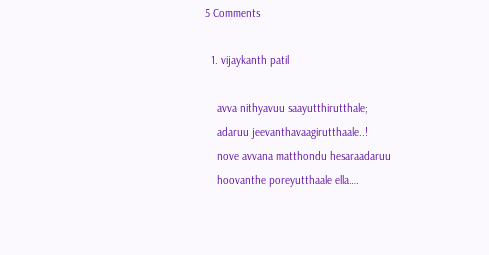5 Comments

  1. vijaykanth patil

    avva nithyavuu saayutthirutthale;
    adaruu jeevanthavaagirutthaale..!
    nove avvana matthondu hesaraadaruu
    hoovanthe poreyutthaale ella….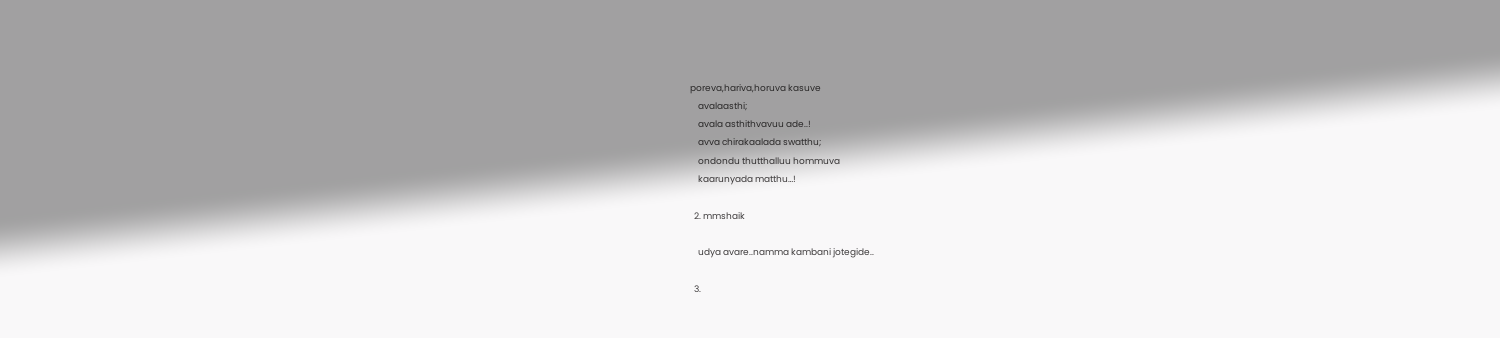poreva,hariva,horuva kasuve
    avalaasthi;
    avala asthithvavuu ade..!
    avva chirakaalada swatthu;
    ondondu thutthalluu hommuva
    kaarunyada matthu…!

  2. mmshaik

    udya avare..namma kambani jotegide..

  3.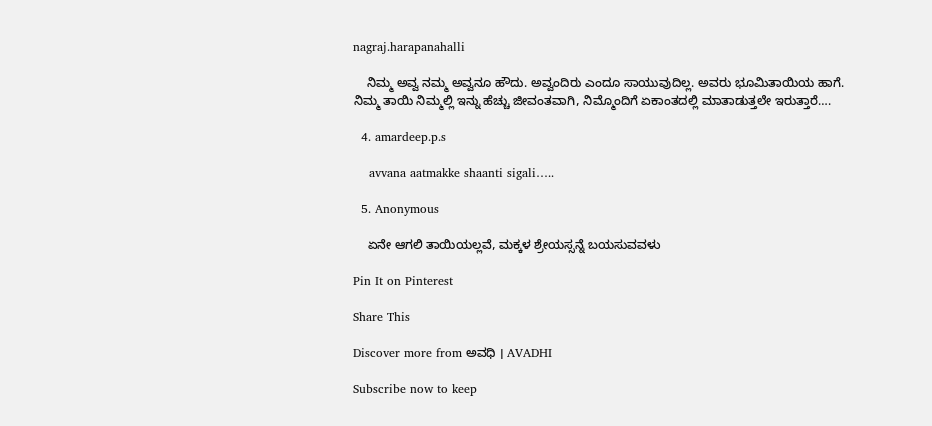nagraj.harapanahalli

    ನಿಮ್ಮ ಅವ್ವ ನಮ್ಮ ಅವ್ವನೂ ಹೌದು. ಅವ್ವಂದಿರು ಎಂದೂ ಸಾಯುವುದಿಲ್ಲ. ಅವರು ಭೂಮಿತಾಯಿಯ ಹಾಗೆ. ನಿಮ್ಮ ತಾಯಿ ನಿಮ್ಮಲ್ಲಿ ಇನ್ನು ಹೆಚ್ಚು ಜೀವಂತವಾಗಿ, ನಿಮ್ಮೊಂದಿಗೆ ಏಕಾಂತದಲ್ಲಿ ಮಾತಾಡುತ್ತಲೇ ಇರುತ್ತಾರೆ….

  4. amardeep.p.s

    avvana aatmakke shaanti sigali…..

  5. Anonymous

    ಏನೇ ಆಗಲಿ ತಾಯಿಯಲ್ಲವೆ, ಮಕ್ಕಳ ಶ್ರೇಯಸ್ಸನ್ನೆ ಬಯಸುವವಳು

Pin It on Pinterest

Share This

Discover more from ಅವಧಿ । AVADHI

Subscribe now to keep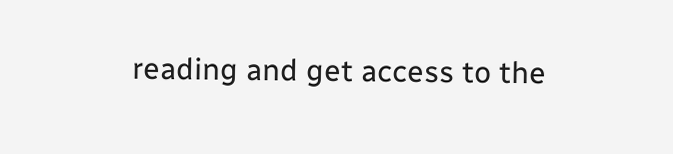reading and get access to the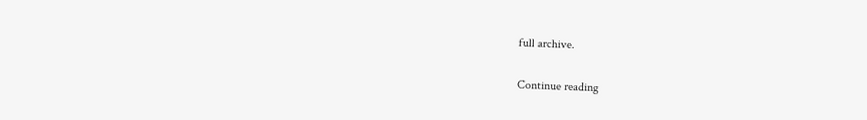full archive.

Continue reading